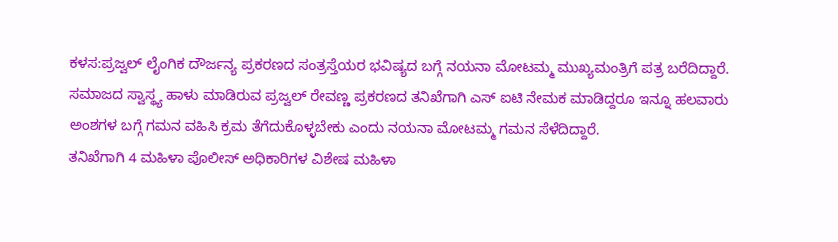ಕಳಸ:ಪ್ರಜ್ವಲ್ ಲೈಂಗಿಕ ದೌರ್ಜನ್ಯ ಪ್ರಕರಣದ ಸಂತ್ರಸ್ತೆಯರ ಭವಿಷ್ಯದ ಬಗ್ಗೆ ನಯನಾ ಮೋಟಮ್ಮ ಮುಖ್ಯಮಂತ್ರಿಗೆ ಪತ್ರ ಬರೆದಿದ್ದಾರೆ.
ಸಮಾಜದ ಸ್ವಾಸ್ಥ್ಯ ಹಾಳು ಮಾಡಿರುವ ಪ್ರಜ್ವಲ್ ರೇವಣ್ಣ ಪ್ರಕರಣದ ತನಿಖೆಗಾಗಿ ಎಸ್ ಐಟಿ ನೇಮಕ ಮಾಡಿದ್ದರೂ ಇನ್ನೂ ಹಲವಾರು ಅಂಶಗಳ ಬಗ್ಗೆ ಗಮನ ವಹಿಸಿ ಕ್ರಮ ತೆಗೆದುಕೊಳ್ಳಬೇಕು ಎಂದು ನಯನಾ ಮೋಟಮ್ಮ ಗಮನ ಸೆಳೆದಿದ್ದಾರೆ.
ತನಿಖೆಗಾಗಿ 4 ಮಹಿಳಾ ಪೊಲೀಸ್ ಅಧಿಕಾರಿಗಳ ವಿಶೇಷ ಮಹಿಳಾ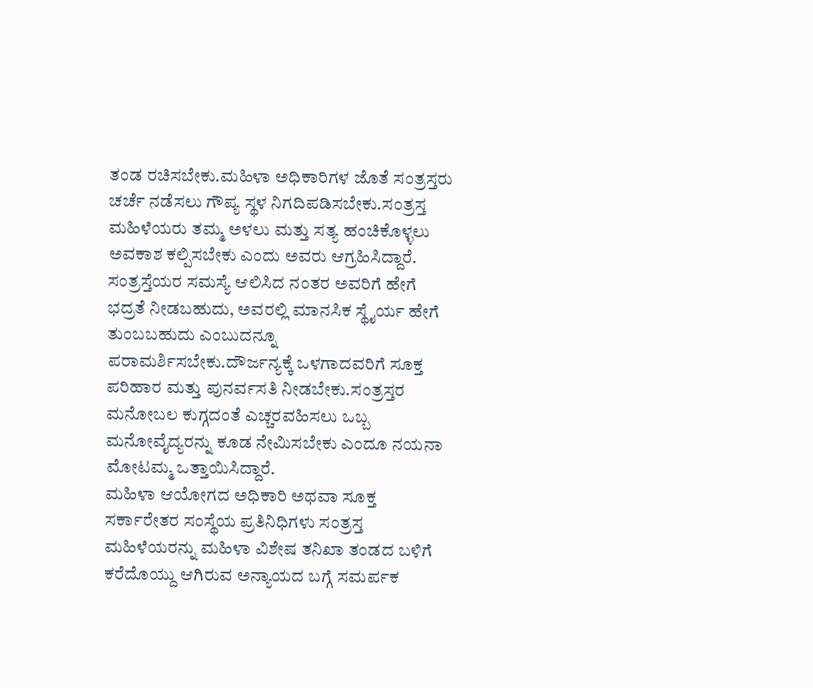ತಂಡ ರಚಿಸಬೇಕು.ಮಹಿಳಾ ಅಧಿಕಾರಿಗಳ ಜೊತೆ ಸಂತ್ರಸ್ತರು ಚರ್ಚೆ ನಡೆಸಲು ಗೌಪ್ಯ ಸ್ಥಳ ನಿಗದಿಪಡಿಸಬೇಕು.ಸಂತ್ರಸ್ತ ಮಹಿಳೆಯರು ತಮ್ಮ ಅಳಲು ಮತ್ತು ಸತ್ಯ ಹಂಚಿಕೊಳ್ಳಲು ಅವಕಾಶ ಕಲ್ಪಿಸಬೇಕು ಎಂದು ಅವರು ಆಗ್ರಹಿಸಿದ್ದಾರೆ.
ಸಂತ್ರಸ್ತೆಯರ ಸಮಸ್ಯೆ ಆಲಿಸಿದ ನಂತರ ಅವರಿಗೆ ಹೇಗೆ ಭದ್ರತೆ ನೀಡಬಹುದು, ಅವರಲ್ಲಿ ಮಾನಸಿಕ ಸ್ಥೈರ್ಯ ಹೇಗೆ ತುಂಬಬಹುದು ಎಂಬುದನ್ನೂ ಪರಾಮರ್ಶಿಸಬೇಕು.ದೌರ್ಜನ್ಯಕ್ಕೆ ಒಳಗಾದವರಿಗೆ ಸೂಕ್ತ ಪರಿಹಾರ ಮತ್ತು ಪುನರ್ವಸತಿ ನೀಡಬೇಕು.ಸಂತ್ರಸ್ತರ ಮನೋಬಲ ಕುಗ್ಗದಂತೆ ಎಚ್ಚರವಹಿಸಲು ಒಬ್ಬ ಮನೋವೈದ್ಯರನ್ನು ಕೂಡ ನೇಮಿಸಬೇಕು ಎಂದೂ ನಯನಾ ಮೋಟಮ್ಮ ಒತ್ತಾಯಿಸಿದ್ದಾರೆ.
ಮಹಿಳಾ ಆಯೋಗದ ಅಧಿಕಾರಿ ಅಥವಾ ಸೂಕ್ತ ಸರ್ಕಾರೇತರ ಸಂಸ್ಥೆಯ ಪ್ರತಿನಿಧಿಗಳು ಸಂತ್ರಸ್ತ ಮಹಿಳೆಯರನ್ನು ಮಹಿಳಾ ವಿಶೇಷ ತನಿಖಾ ತಂಡದ ಬಳಿಗೆ ಕರೆದೊಯ್ದು ಆಗಿರುವ ಅನ್ಯಾಯದ ಬಗ್ಗೆ ಸಮರ್ಪಕ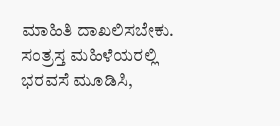ಮಾಹಿತಿ ದಾಖಲಿಸಬೇಕು. ಸಂತ್ರಸ್ತ ಮಹಿಳೆಯರಲ್ಲಿ ಭರವಸೆ ಮೂಡಿಸಿ,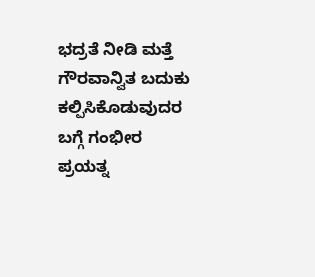ಭದ್ರತೆ ನೀಡಿ ಮತ್ತೆ ಗೌರವಾನ್ವಿತ ಬದುಕು ಕಲ್ಪಿಸಿಕೊಡುವುದರ ಬಗ್ಗೆ ಗಂಭೀರ ಪ್ರಯತ್ನ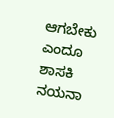ಆಗಬೇಕು ಎಂದೂ ಶಾಸಕಿ ನಯನಾ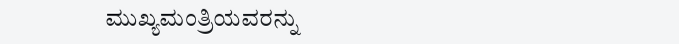ಮುಖ್ಯಮಂತ್ರಿಯವರನ್ನು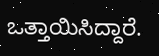ಒತ್ತಾಯಿಸಿದ್ದಾರೆ.